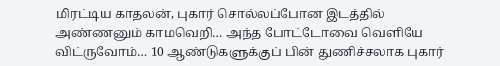மிரட்டிய காதலன், புகார் சொல்லப்போன இடத்தில் அண்ணனும் காமவெறி… அந்த போட்டோவை வெளியே விட்ருவோம்… 10 ஆண்டுகளுக்குப் பின் துணிச்சலாக புகார்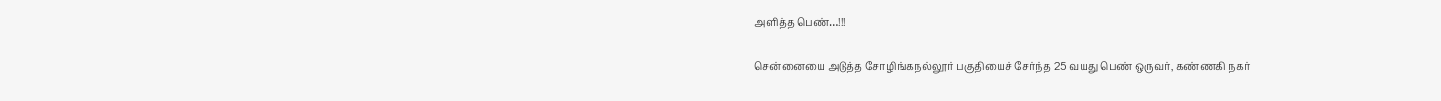அளித்த பெண்…!!!

சென்னையை அடுத்த சோழிங்கநல்லூர் பகுதியைச் சேர்ந்த 25 வயது பெண் ஒருவர், கண்ணகி நகர்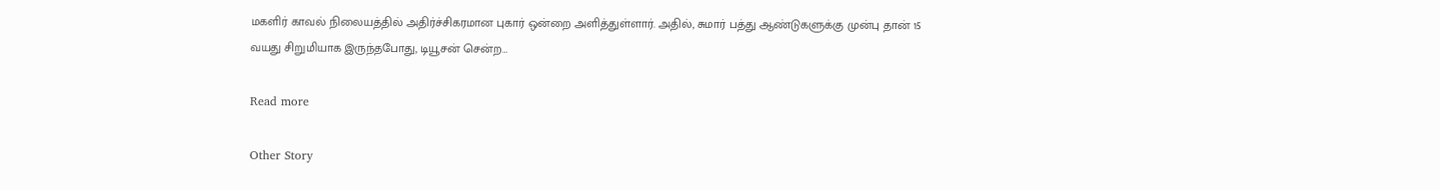மகளிர் காவல் நிலையத்தில் அதிர்ச்சிகரமான புகார் ஒன்றை அளித்துள்ளார். அதில், சுமார் பத்து ஆண்டுகளுக்கு முன்பு தான் 15 வயது சிறுமியாக இருந்தபோது, டியூசன் சென்ற…

Read more

Other Story